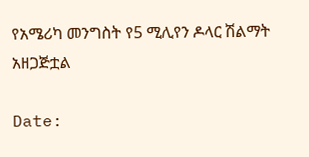የአሜሪካ መንግስት የ5 ሚሊየን ዶላር ሽልማት አዘጋጅቷል

Date: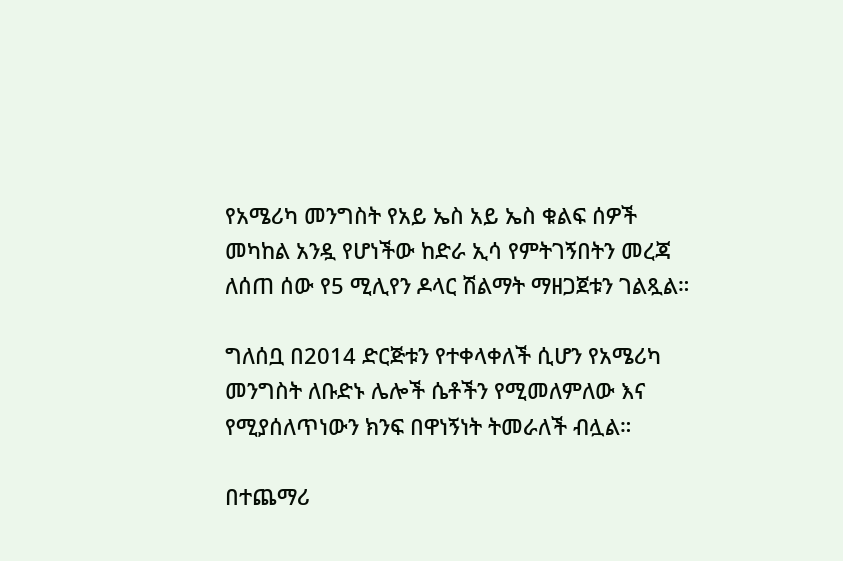የአሜሪካ መንግስት የአይ ኤስ አይ ኤስ ቁልፍ ሰዎች መካከል አንዷ የሆነችው ከድራ ኢሳ የምትገኝበትን መረጃ ለሰጠ ሰው የ5 ሚሊየን ዶላር ሽልማት ማዘጋጀቱን ገልጿል።

ግለሰቧ በ2014 ድርጅቱን የተቀላቀለች ሲሆን የአሜሪካ መንግስት ለቡድኑ ሌሎች ሴቶችን የሚመለምለው እና የሚያሰለጥነውን ክንፍ በዋነኝነት ትመራለች ብሏል።

በተጨማሪ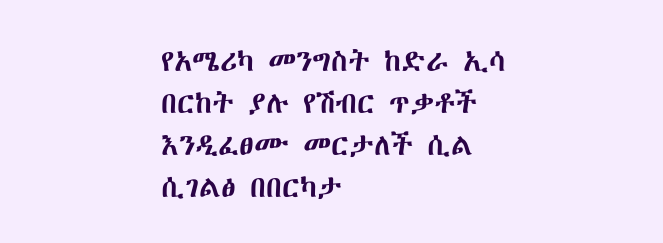የአሜሪካ መንግስት ከድራ ኢሳ በርከት ያሉ የሽብር ጥቃቶች እንዲፈፀሙ መርታለች ሲል ሲገልፅ በበርካታ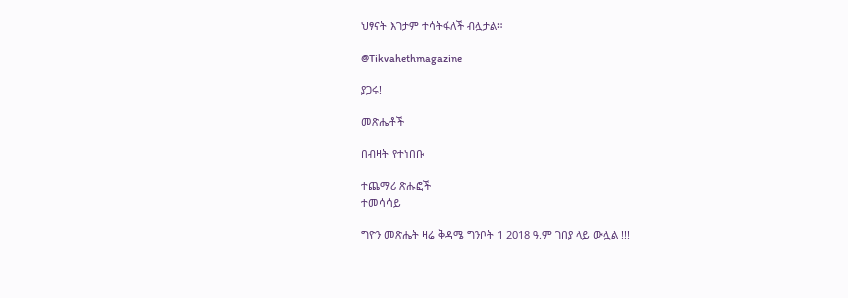ህፃናት እገታም ተሳትፋለች ብሏታል።

@Tikvahethmagazine

ያጋሩ!

መጽሔቶች

በብዛት የተነበቡ

ተጨማሪ ጽሑፎች
ተመሳሳይ

ግዮን መጽሔት ዛሬ ቅዳሜ ግንቦት 1 2018 ዓ.ም ገበያ ላይ ውሏል !!!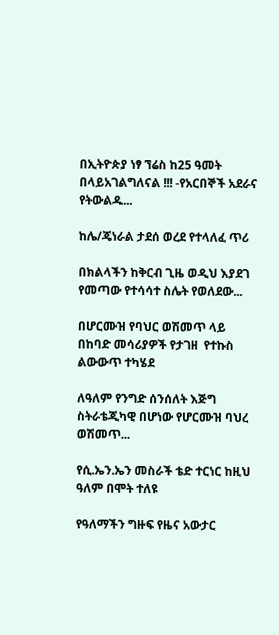በኢትዮጵያ ነፃ ኘሬስ ከ25 ዓመት በላይአገልግለናል !!! -የአርበኞች አደራና የትውልዱ...

ከሌ/ጄነራል ታደሰ ወረደ የተላለፈ ጥሪ

በክልላችን ከቅርብ ጊዜ ወዲህ እያደገ የመጣው የተሳሳተ ስሌት የወለደው...

በሆርሙዝ የባህር ወሽመጥ ላይ በከባድ መሳሪያዎች የታገዘ  የተኩስ ልውውጥ ተካሄደ

ለዓለም የንግድ ሰንሰለት እጅግ ስትራቴጂካዊ በሆነው የሆርሙዝ ባህረ ወሽመጥ...

የሲ.ኤን.ኤን መስራች ቴድ ተርነር ከዚህ ዓለም በሞት ተለዩ

የዓለማችን ግዙፍ የዜና አውታር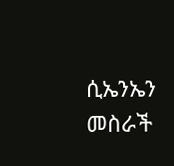ሲኤንኤን መስራች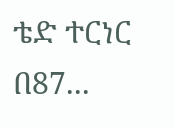ቴድ ተርነር በ87...